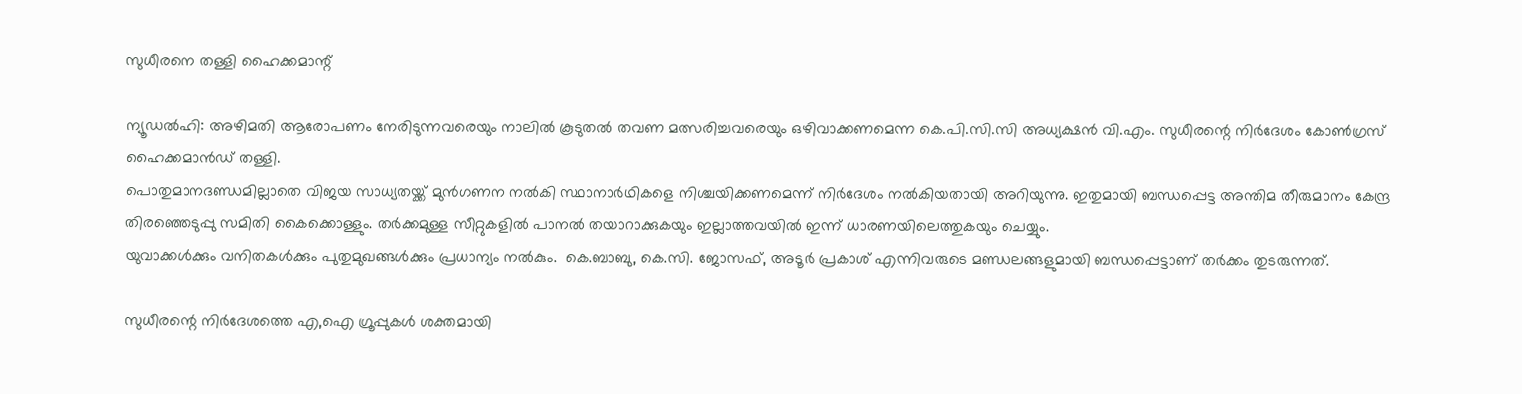സുധീരനെ തള്ളി ഹൈക്കമാന്റ്

ന്യൂഡല്‍ഹി: അഴിമതി ആരോപണം നേരിടുന്നവരെയും നാലില്‍ കൂടുതല്‍ തവണ മത്സരിച്ചവരെയും ഒഴിവാക്കണമെന്ന കെ.പി.സി.സി അധ്യക്ഷന്‍ വി.എം. സുധീരന്റെ നിര്‍ദേശം കോണ്‍ഗ്രസ് ഹൈക്കമാന്‍ഡ് തള്ളി.
പൊതുമാനദണ്ഡമില്ലാതെ വിജയ സാധ്യതയ്ക്ക് മുന്‍ഗണന നല്‍കി സ്ഥാനാര്‍ഥികളെ നിശ്ചയിക്കണമെന്ന് നിര്‍ദേശം നല്‍കിയതായി അറിയുന്നു. ഇതുമായി ബന്ധപ്പെട്ട അന്തിമ തീരുമാനം കേന്ദ്ര തിരഞ്ഞെടുപ്പു സമിതി കൈക്കൊള്ളും. തര്‍ക്കമുള്ള സീറ്റുകളില്‍ പാനല്‍ തയാറാക്കുകയും ഇല്ലാത്തവയില്‍ ഇന്ന് ധാരണയിലെത്തുകയും ചെയ്യും.
യുവാക്കള്‍ക്കും വനിതകള്‍ക്കും പുതുമുഖങ്ങള്‍ക്കും പ്രധാന്യം നല്‍കും.  കെ.ബാബു, കെ.സി. ജോസഫ്, അടൂര്‍ പ്രകാശ് എന്നിവരുടെ മണ്ഡലങ്ങളുമായി ബന്ധപ്പെട്ടാണ് തര്‍ക്കം തുടരുന്നത്.

സുധീരന്റെ നിര്‍ദേശത്തെ എ,ഐ ഗ്രൂപ്പുകള്‍ ശക്തമായി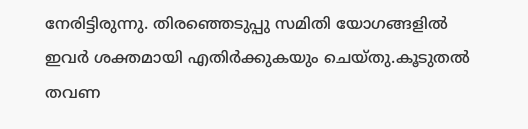നേരിട്ടിരുന്നു. തിരഞ്ഞെടുപ്പു സമിതി യോഗങ്ങളില്‍ ഇവര്‍ ശക്തമായി എതിര്‍ക്കുകയും ചെയ്തു.കൂടുതല്‍ തവണ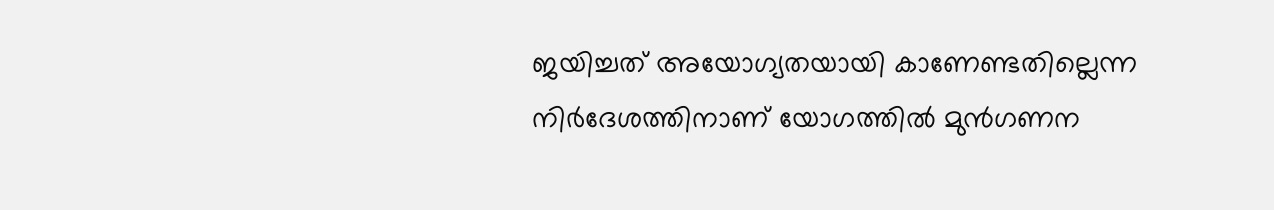ജയിച്ചത് അയോഗ്യതയായി കാണേണ്ടതില്ലെന്ന നിര്‍ദേശത്തിനാണ് യോഗത്തില്‍ മുന്‍ഗണന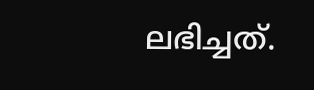ലഭിച്ചത്.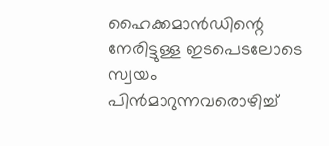ഹൈക്കമാന്‍ഡിന്റെ നേരിട്ടുള്ള ഇടപെടലോടെ സ്വയം പിന്‍മാറുന്നവരൊഴിച്ച്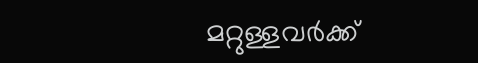മറ്റുള്ളവര്‍ക്ക്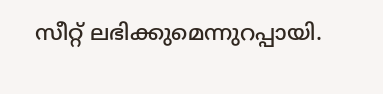സീറ്റ് ലഭിക്കുമെന്നുറപ്പായി.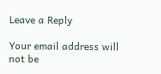Leave a Reply

Your email address will not be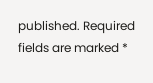published. Required fields are marked *